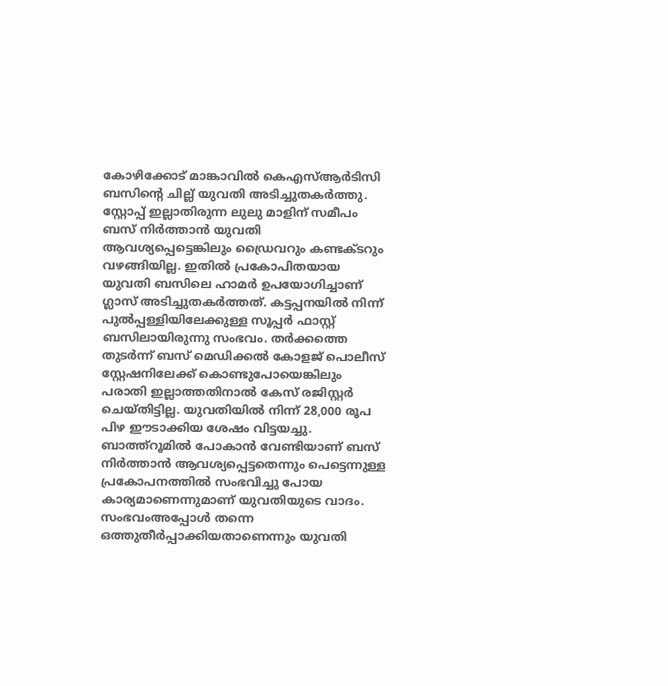കോഴിക്കോട് മാങ്കാവിൽ കെഎസ്ആർടിസി ബസിന്റെ ചില്ല് യുവതി അടിച്ചുതകർത്തു. സ്റ്റോപ്പ് ഇല്ലാതിരുന്ന ലുലു മാളിന് സമീപം ബസ് നിർത്താൻ യുവതി ആവശ്യപ്പെട്ടെങ്കിലും ഡ്രൈവറും കണ്ടക്ടറും വഴങ്ങിയില്ല. ഇതിൽ പ്രകോപിതയായ യുവതി ബസിലെ ഹാമർ ഉപയോഗിച്ചാണ് ഗ്ലാസ് അടിച്ചുതകർത്തത്. കട്ടപ്പനയിൽ നിന്ന് പുൽപ്പള്ളിയിലേക്കുള്ള സൂപ്പർ ഫാസ്റ്റ് ബസിലായിരുന്നു സംഭവം. തർക്കത്തെ തുടർന്ന് ബസ് മെഡിക്കൽ കോളജ് പൊലീസ് സ്റ്റേഷനിലേക്ക് കൊണ്ടുപോയെങ്കിലും പരാതി ഇല്ലാത്തതിനാൽ കേസ് രജിസ്റ്റർ ചെയ്തിട്ടില്ല. യുവതിയിൽ നിന്ന് 28,000 രൂപ പിഴ ഈടാക്കിയ ശേഷം വിട്ടയച്ചു.
ബാത്ത്റൂമിൽ പോകാൻ വേണ്ടിയാണ് ബസ് നിർത്താൻ ആവശ്യപ്പെട്ടതെന്നും പെട്ടെന്നുള്ള പ്രകോപനത്തിൽ സംഭവിച്ചു പോയ കാര്യമാണെന്നുമാണ് യുവതിയുടെ വാദം. സംഭവംഅപ്പോൾ തന്നെ ഒത്തുതീർപ്പാക്കിയതാണെന്നും യുവതി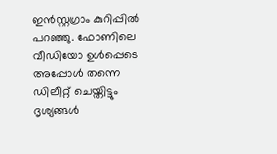ഇൻസ്റ്റഗ്രാം കുറിപ്പിൽ പറഞ്ഞു. ഫോണിലെ വീഡിയോ ഉൾപ്പെടെ അപ്പോൾ തന്നെ ഡിലീറ്റ് ചെയ്തിട്ടും ദൃശ്യങ്ങൾ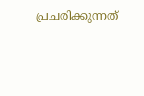പ്രചരിക്കുന്നത്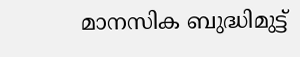മാനസിക ബുദ്ധിമുട്ട്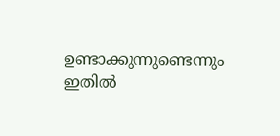ഉണ്ടാക്കുന്നുണ്ടെന്നും ഇതിൽ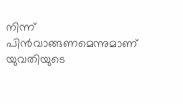നിന്ന് പിൻവാങ്ങണമെന്നുമാണ് യുവതിയുടെ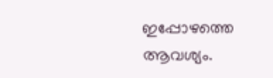ഇപ്പോഴത്തെ ആവശ്യം.